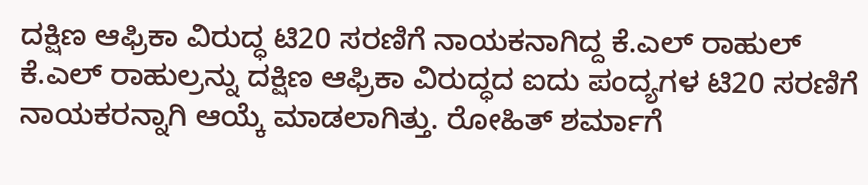ದಕ್ಷಿಣ ಆಫ್ರಿಕಾ ವಿರುದ್ಧ ಟಿ20 ಸರಣಿಗೆ ನಾಯಕನಾಗಿದ್ದ ಕೆ.ಎಲ್ ರಾಹುಲ್
ಕೆ.ಎಲ್ ರಾಹುಲ್ರನ್ನು ದಕ್ಷಿಣ ಆಫ್ರಿಕಾ ವಿರುದ್ಧದ ಐದು ಪಂದ್ಯಗಳ ಟಿ20 ಸರಣಿಗೆ ನಾಯಕರನ್ನಾಗಿ ಆಯ್ಕೆ ಮಾಡಲಾಗಿತ್ತು. ರೋಹಿತ್ ಶರ್ಮಾಗೆ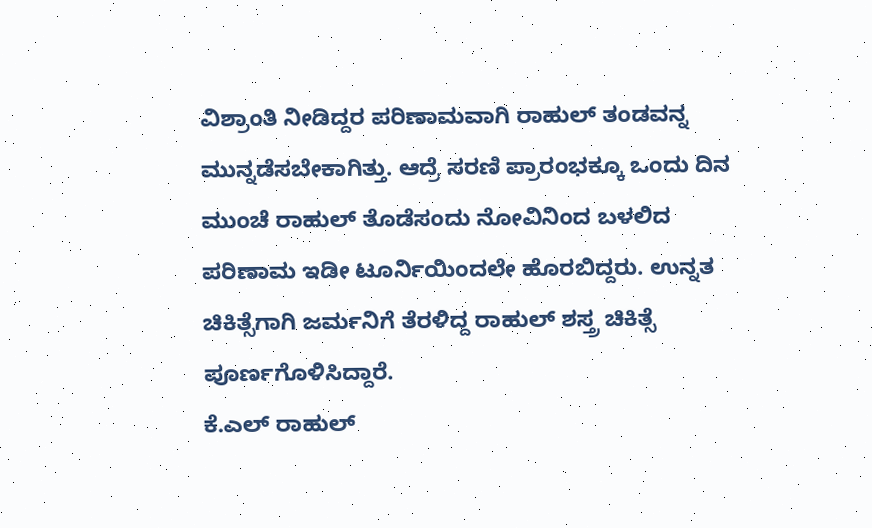ವಿಶ್ರಾಂತಿ ನೀಡಿದ್ದರ ಪರಿಣಾಮವಾಗಿ ರಾಹುಲ್ ತಂಡವನ್ನ ಮುನ್ನಡೆಸಬೇಕಾಗಿತ್ತು. ಆದ್ರೆ ಸರಣಿ ಪ್ರಾರಂಭಕ್ಕೂ ಒಂದು ದಿನ ಮುಂಚೆ ರಾಹುಲ್ ತೊಡೆಸಂದು ನೋವಿನಿಂದ ಬಳಲಿದ ಪರಿಣಾಮ ಇಡೀ ಟೂರ್ನಿಯಿಂದಲೇ ಹೊರಬಿದ್ದರು. ಉನ್ನತ ಚಿಕಿತ್ಸೆಗಾಗಿ ಜರ್ಮನಿಗೆ ತೆರಳಿದ್ದ ರಾಹುಲ್ ಶಸ್ತ್ರ ಚಿಕಿತ್ಸೆ ಪೂರ್ಣಗೊಳಿಸಿದ್ದಾರೆ.
ಕೆ.ಎಲ್ ರಾಹುಲ್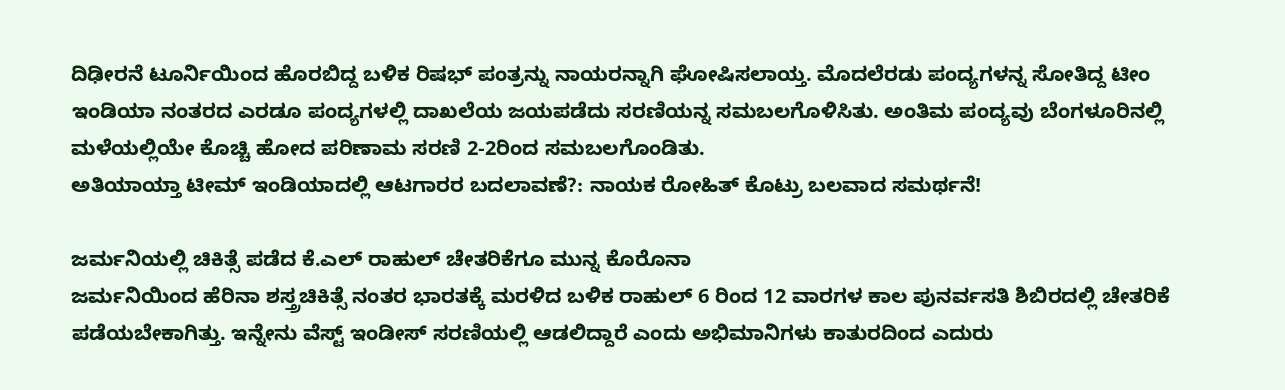ದಿಢೀರನೆ ಟೂರ್ನಿಯಿಂದ ಹೊರಬಿದ್ದ ಬಳಿಕ ರಿಷಭ್ ಪಂತ್ರನ್ನು ನಾಯರನ್ನಾಗಿ ಘೋಷಿಸಲಾಯ್ತ. ಮೊದಲೆರಡು ಪಂದ್ಯಗಳನ್ನ ಸೋತಿದ್ದ ಟೀಂ ಇಂಡಿಯಾ ನಂತರದ ಎರಡೂ ಪಂದ್ಯಗಳಲ್ಲಿ ದಾಖಲೆಯ ಜಯಪಡೆದು ಸರಣಿಯನ್ನ ಸಮಬಲಗೊಳಿಸಿತು. ಅಂತಿಮ ಪಂದ್ಯವು ಬೆಂಗಳೂರಿನಲ್ಲಿ ಮಳೆಯಲ್ಲಿಯೇ ಕೊಚ್ಚಿ ಹೋದ ಪರಿಣಾಮ ಸರಣಿ 2-2ರಿಂದ ಸಮಬಲಗೊಂಡಿತು.
ಅತಿಯಾಯ್ತಾ ಟೀಮ್ ಇಂಡಿಯಾದಲ್ಲಿ ಆಟಗಾರರ ಬದಲಾವಣೆ?: ನಾಯಕ ರೋಹಿತ್ ಕೊಟ್ರು ಬಲವಾದ ಸಮರ್ಥನೆ!

ಜರ್ಮನಿಯಲ್ಲಿ ಚಿಕಿತ್ಸೆ ಪಡೆದ ಕೆ.ಎಲ್ ರಾಹುಲ್ ಚೇತರಿಕೆಗೂ ಮುನ್ನ ಕೊರೊನಾ
ಜರ್ಮನಿಯಿಂದ ಹೆರಿನಾ ಶಸ್ತ್ರಚಿಕಿತ್ಸೆ ನಂತರ ಭಾರತಕ್ಕೆ ಮರಳಿದ ಬಳಿಕ ರಾಹುಲ್ 6 ರಿಂದ 12 ವಾರಗಳ ಕಾಲ ಪುನರ್ವಸತಿ ಶಿಬಿರದಲ್ಲಿ ಚೇತರಿಕೆ ಪಡೆಯಬೇಕಾಗಿತ್ತು. ಇನ್ನೇನು ವೆಸ್ಟ್ ಇಂಡೀಸ್ ಸರಣಿಯಲ್ಲಿ ಆಡಲಿದ್ದಾರೆ ಎಂದು ಅಭಿಮಾನಿಗಳು ಕಾತುರದಿಂದ ಎದುರು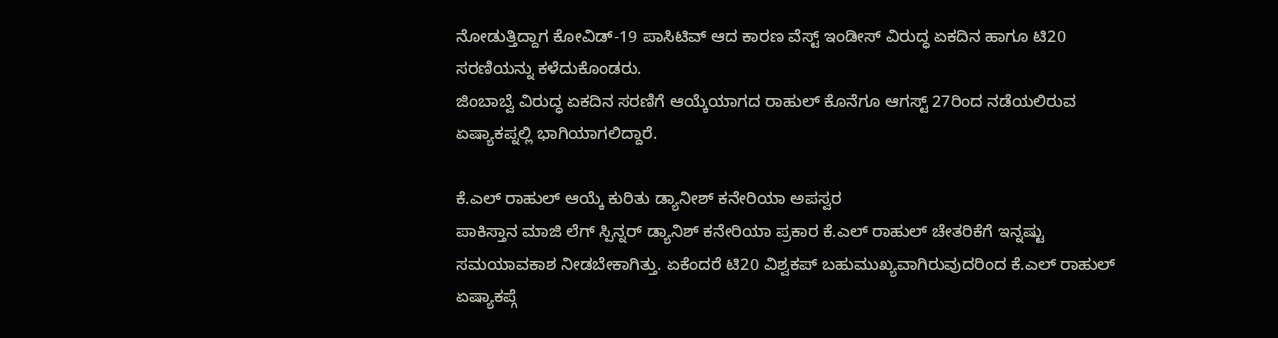ನೋಡುತ್ತಿದ್ದಾಗ ಕೋವಿಡ್-19 ಪಾಸಿಟಿವ್ ಆದ ಕಾರಣ ವೆಸ್ಟ್ ಇಂಡೀಸ್ ವಿರುದ್ಧ ಏಕದಿನ ಹಾಗೂ ಟಿ20 ಸರಣಿಯನ್ನು ಕಳೆದುಕೊಂಡರು.
ಜಿಂಬಾಬ್ವೆ ವಿರುದ್ಧ ಏಕದಿನ ಸರಣಿಗೆ ಆಯ್ಕೆಯಾಗದ ರಾಹುಲ್ ಕೊನೆಗೂ ಆಗಸ್ಟ್ 27ರಿಂದ ನಡೆಯಲಿರುವ ಏಷ್ಯಾಕಪ್ನಲ್ಲಿ ಭಾಗಿಯಾಗಲಿದ್ದಾರೆ.

ಕೆ.ಎಲ್ ರಾಹುಲ್ ಆಯ್ಕೆ ಕುರಿತು ಡ್ಯಾನೀಶ್ ಕನೇರಿಯಾ ಅಪಸ್ವರ
ಪಾಕಿಸ್ತಾನ ಮಾಜಿ ಲೆಗ್ ಸ್ಪಿನ್ನರ್ ಡ್ಯಾನಿಶ್ ಕನೇರಿಯಾ ಪ್ರಕಾರ ಕೆ.ಎಲ್ ರಾಹುಲ್ ಚೇತರಿಕೆಗೆ ಇನ್ನಷ್ಟು ಸಮಯಾವಕಾಶ ನೀಡಬೇಕಾಗಿತ್ತು. ಏಕೆಂದರೆ ಟಿ20 ವಿಶ್ವಕಪ್ ಬಹುಮುಖ್ಯವಾಗಿರುವುದರಿಂದ ಕೆ.ಎಲ್ ರಾಹುಲ್ ಏಷ್ಯಾಕಪ್ಗೆ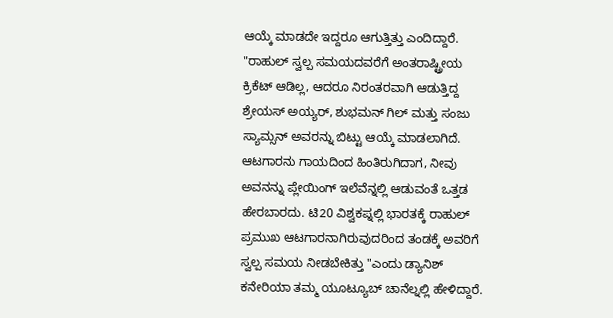ಆಯ್ಕೆ ಮಾಡದೇ ಇದ್ದರೂ ಆಗುತ್ತಿತ್ತು ಎಂದಿದ್ದಾರೆ.
"ರಾಹುಲ್ ಸ್ವಲ್ಪ ಸಮಯದವರೆಗೆ ಅಂತರಾಷ್ಟ್ರೀಯ ಕ್ರಿಕೆಟ್ ಆಡಿಲ್ಲ, ಆದರೂ ನಿರಂತರವಾಗಿ ಆಡುತ್ತಿದ್ದ ಶ್ರೇಯಸ್ ಅಯ್ಯರ್, ಶುಭಮನ್ ಗಿಲ್ ಮತ್ತು ಸಂಜು ಸ್ಯಾಮ್ಸನ್ ಅವರನ್ನು ಬಿಟ್ಟು ಆಯ್ಕೆ ಮಾಡಲಾಗಿದೆ. ಆಟಗಾರನು ಗಾಯದಿಂದ ಹಿಂತಿರುಗಿದಾಗ, ನೀವು ಅವನನ್ನು ಪ್ಲೇಯಿಂಗ್ ಇಲೆವೆನ್ನಲ್ಲಿ ಆಡುವಂತೆ ಒತ್ತಡ ಹೇರಬಾರದು. ಟಿ20 ವಿಶ್ವಕಪ್ನಲ್ಲಿ ಭಾರತಕ್ಕೆ ರಾಹುಲ್ ಪ್ರಮುಖ ಆಟಗಾರನಾಗಿರುವುದರಿಂದ ತಂಡಕ್ಕೆ ಅವರಿಗೆ ಸ್ವಲ್ಪ ಸಮಯ ನೀಡಬೇಕಿತ್ತು "ಎಂದು ಡ್ಯಾನಿಶ್ ಕನೇರಿಯಾ ತಮ್ಮ ಯೂಟ್ಯೂಬ್ ಚಾನೆಲ್ನಲ್ಲಿ ಹೇಳಿದ್ದಾರೆ.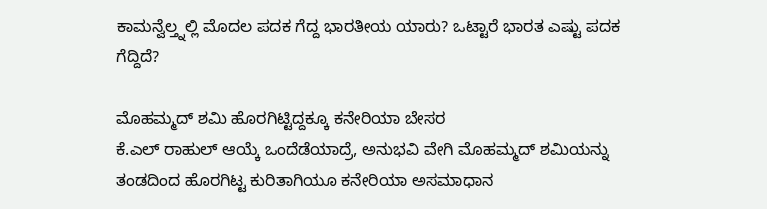ಕಾಮನ್ವೆಲ್ತ್ನಲ್ಲಿ ಮೊದಲ ಪದಕ ಗೆದ್ದ ಭಾರತೀಯ ಯಾರು? ಒಟ್ಟಾರೆ ಭಾರತ ಎಷ್ಟು ಪದಕ ಗೆದ್ದಿದೆ?

ಮೊಹಮ್ಮದ್ ಶಮಿ ಹೊರಗಿಟ್ಟಿದ್ದಕ್ಕೂ ಕನೇರಿಯಾ ಬೇಸರ
ಕೆ.ಎಲ್ ರಾಹುಲ್ ಆಯ್ಕೆ ಒಂದೆಡೆಯಾದ್ರೆ, ಅನುಭವಿ ವೇಗಿ ಮೊಹಮ್ಮದ್ ಶಮಿಯನ್ನು ತಂಡದಿಂದ ಹೊರಗಿಟ್ಟ ಕುರಿತಾಗಿಯೂ ಕನೇರಿಯಾ ಅಸಮಾಧಾನ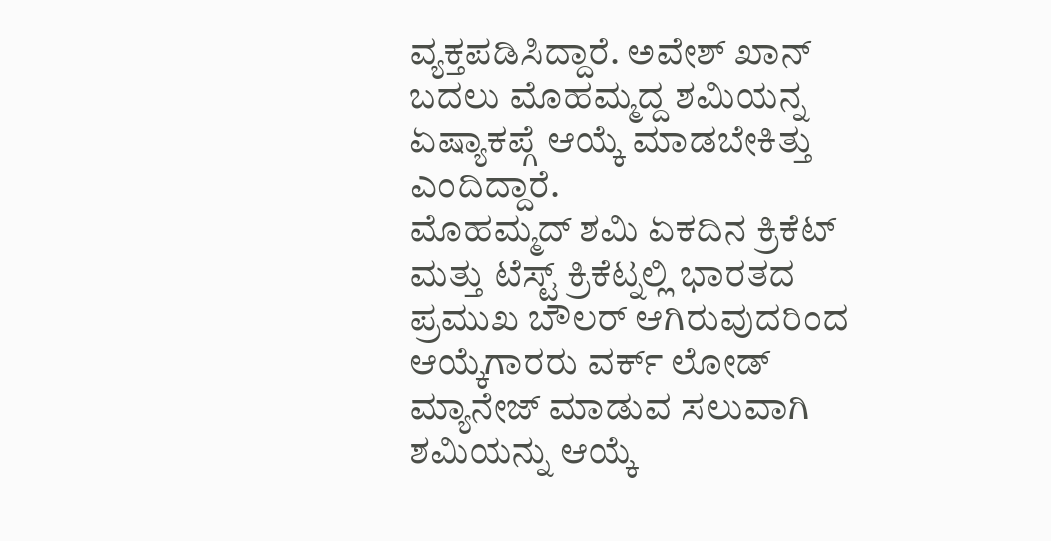ವ್ಯಕ್ತಪಡಿಸಿದ್ದಾರೆ. ಅವೇಶ್ ಖಾನ್ ಬದಲು ಮೊಹಮ್ಮದ್ದ ಶಮಿಯನ್ನ ಏಷ್ಯಾಕಪ್ಗೆ ಆಯ್ಕೆ ಮಾಡಬೇಕಿತ್ತು ಎಂದಿದ್ದಾರೆ.
ಮೊಹಮ್ಮದ್ ಶಮಿ ಏಕದಿನ ಕ್ರಿಕೆಟ್ ಮತ್ತು ಟೆಸ್ಟ್ ಕ್ರಿಕೆಟ್ನಲ್ಲಿ ಭಾರತದ ಪ್ರಮುಖ ಬೌಲರ್ ಆಗಿರುವುದರಿಂದ ಆಯ್ಕೆಗಾರರು ವರ್ಕ್ ಲೋಡ್ ಮ್ಯಾನೇಜ್ ಮಾಡುವ ಸಲುವಾಗಿ ಶಮಿಯನ್ನು ಆಯ್ಕೆ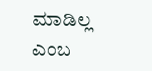ಮಾಡಿಲ್ಲ ಎಂಬ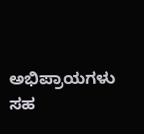ಅಭಿಪ್ರಾಯಗಳು ಸಹ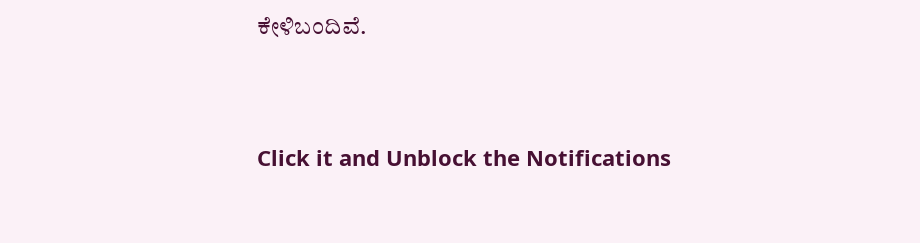ಕೇಳಿಬಂದಿವೆ.


Click it and Unblock the Notifications